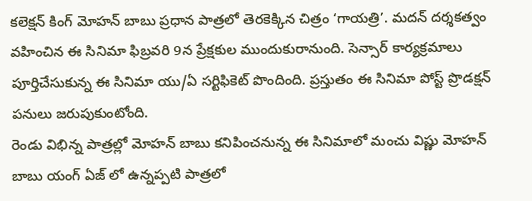కలెక్షన్ కింగ్ మోహన్ బాబు ప్రధాన పాత్రలో తెరకెక్కిన చిత్రం ‘గాయత్రి’. మదన్ దర్శకత్వం వహించిన ఈ సినిమా ఫిబ్రవరి 9న ప్రేక్షకుల ముందుకురానుంది. సెన్సార్ కార్యక్రమాలు పూర్తిచేసుకున్న ఈ సినిమా యు/ఏ సర్టిఫికెట్ పొందింది. ప్రస్తుతం ఈ సినిమా పోస్ట్ ప్రొడక్షన్ పనులు జరుపుకుంటోంది.
రెండు విభిన్న పాత్రల్లో మోహన్ బాబు కనిపించనున్న ఈ సినిమాలో మంచు విష్ణు మోహన్ బాబు యంగ్ ఏజ్ లో ఉన్నప్పటి పాత్రలో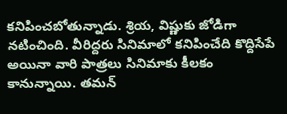కనిపించబోతున్నాడు. శ్రియ, విష్ణుకు జోడిగా నటించింది. వీరిద్దరు సినిమాలో కనిపించేది కొద్దిసేపే అయినా వారి పాత్రలు సినిమాకు కీలకం కానున్నాయి. తమన్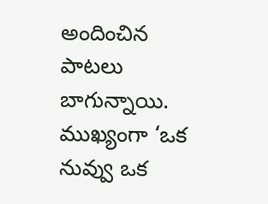అందించిన పాటలు బాగున్నాయి. ముఖ్యంగా ‘ఒక నువ్వు ఒక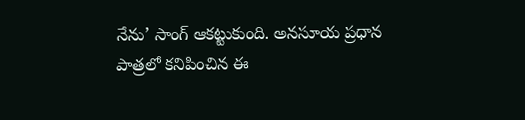నేను’ సాంగ్ ఆకట్టుకుంది. అనసూయ ప్రధాన పాత్రలో కనిపించిన ఈ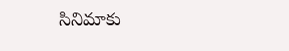సినిమాకు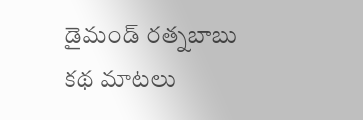డైమండ్ రత్నబాబు కథ మాటలు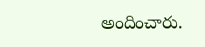అందించారు.